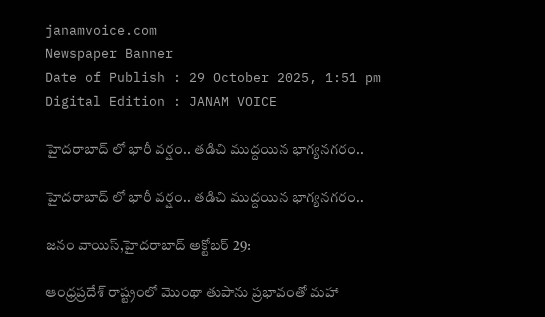janamvoice.com
Newspaper Banner
Date of Publish : 29 October 2025, 1:51 pm Digital Edition : JANAM VOICE

హైదరాబాద్ లో భారీ వర్షం.. తడిచి ముద్దయిన భాగ్యనగరం..

హైదరాబాద్ లో భారీ వర్షం.. తడిచి ముద్దయిన భాగ్యనగరం..

జనం వాయిస్,హైదరాబాద్ అక్టోబర్ 29:

ఆంధ్రప్రదేశ్ రాష్ట్రంలో మొంథా తుపాను ప్రభావంతో మహా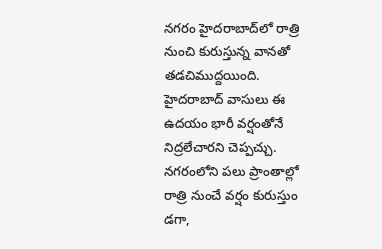నగరం హైదరాబాద్‌లో రాత్రి నుంచి కురుస్తున్న వానతో తడచిముద్దయింది. హైదరాబాద్ వాసులు ఈ ఉదయం భారీ వర్షంతోనే నిద్రలేచారని చెప్పచ్చు. నగరంలోని పలు ప్రాంతాల్లో రాత్రి నుంచే వర్షం కురుస్తుం డగా,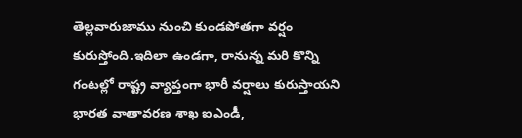తెల్లవారుజాము నుంచి కుండపోతగా వర్షం కురుస్తోంది.ఇదిలా ఉండగా, రానున్న మరి కొన్ని గంటల్లో రాష్ట్ర వ్యాప్తంగా భారీ వర్షాలు కురుస్తాయని భారత వాతావరణ శాఖ ఐఎండీ,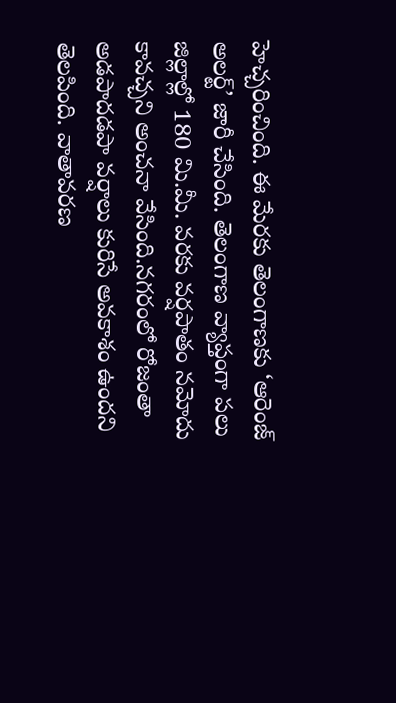హెచ్చరించింది. ఈ మేరకు తెలంగాణకు ‘ఆరెంజ్ అలర్ట్’ జారీ చేసింది. తెలంగాణ వ్యాప్తంగా పలు జిల్లాల్లో 180 మి.మీ. వరకు వర్షపాతం నమోదు కావచ్చని అంచనా వేసింది.నగరంలో రోజంతా అడపాదడపా వర్షాలు కురిసే అవకాశం ఉందని తెలపింది. వాతావరణ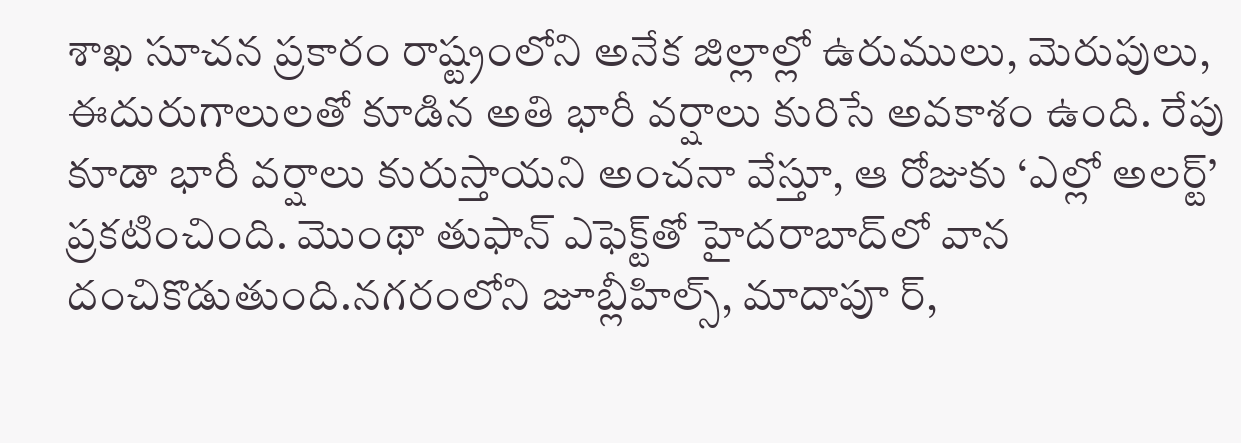శాఖ సూచన ప్రకారం రాష్ట్రంలోని అనేక జిల్లాల్లో ఉరుములు, మెరుపులు, ఈదురుగాలులతో కూడిన అతి భారీ వర్షాలు కురిసే అవకాశం ఉంది. రేపు కూడా భారీ వర్షాలు కురుస్తాయని అంచనా వేస్తూ, ఆ రోజుకు ‘ఎల్లో అలర్ట్’ ప్రకటించింది. మొంథా తుఫాన్ ఎఫెక్ట్‌తో హైదరాబాద్‌లో వాన దంచికొడుతుంది.నగరంలోని జూబ్లీహిల్స్, మాదాపూ ర్,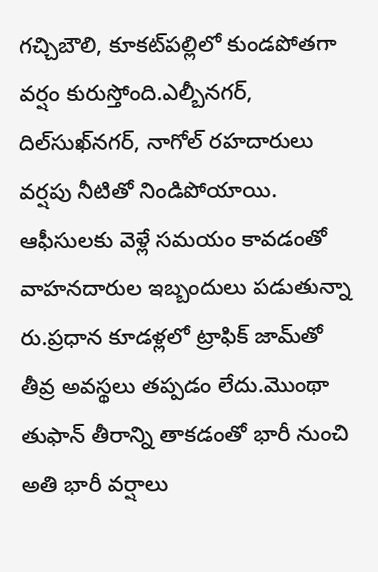గచ్చిబౌలి, కూకట్‌పల్లిలో కుండపోతగా  వర్షం కురుస్తోంది.ఎల్బీనగర్, దిల్‌సుఖ్‌నగర్, నాగోల్ రహదారులు వర్షపు నీటితో నిండిపోయాయి. ఆఫీసులకు వెళ్లే సమయం కావడంతో వాహనదారుల ఇబ్బందులు పడుతున్నా రు.ప్రధాన కూడళ్లలో ట్రాఫిక్ జామ్‌తో తీవ్ర అవస్థలు తప్పడం లేదు.మొంథా తుఫాన్ తీరాన్ని తాకడంతో భారీ నుంచి అతి భారీ వర్షాలు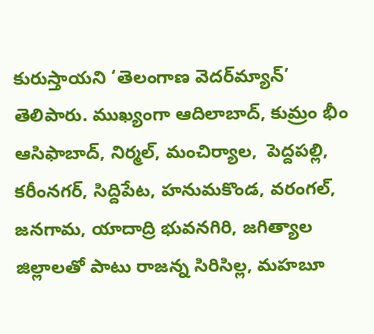కురుస్తాయని ‘తెలంగాణ వెదర్‌మ్యాన్’ తెలిపారు. ముఖ్యంగా ఆదిలాబాద్, కుమ్రం భీం ఆసిఫాబాద్, నిర్మల్, మంచిర్యాల,  పెద్దపల్లి, కరీంనగర్, సిద్దిపేట, హనుమకొండ, వరంగల్, జనగామ, యాదాద్రి భువనగిరి, జగిత్యాల జిల్లాలతో పాటు రాజన్న సిరిసిల్ల, మహబూ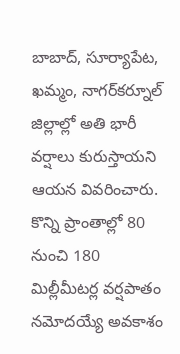బాబాద్, సూర్యాపేట, ఖమ్మం, నాగర్‌కర్నూల్ జిల్లాల్లో అతి భారీ వర్షాలు కురుస్తాయని ఆయన వివరించారు. కొన్ని ప్రాంతాల్లో 80 నుంచి 180 మిల్లీమీటర్ల వర్షపాతం నమోదయ్యే అవకాశం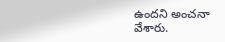ఉందని అంచనా వేశారు.